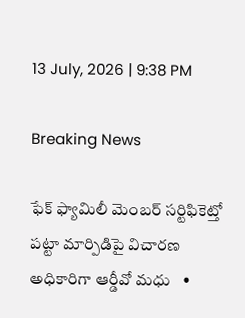13 July, 2026 | 9:38 PM

Breaking News

ఫేక్ ఫ్యామిలీ మెంబర్ సర్టిఫికెట్తో పట్టా మార్పిడిపై విచారణ అధికారిగా ఆర్డీవో మధు   •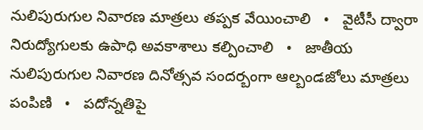నులిపురుగుల నివారణ మాత్రలు తప్పక వేయించాలి   •   వైటీసీ ద్వారా నిరుద్యోగులకు ఉపాధి అవకాశాలు కల్పించాలి   •   జాతీయ నులిపురుగుల నివారణ దినోత్సవ సందర్బంగా ఆల్బండజోలు మాత్రలు పంపిణి   •   పదోన్నతిపై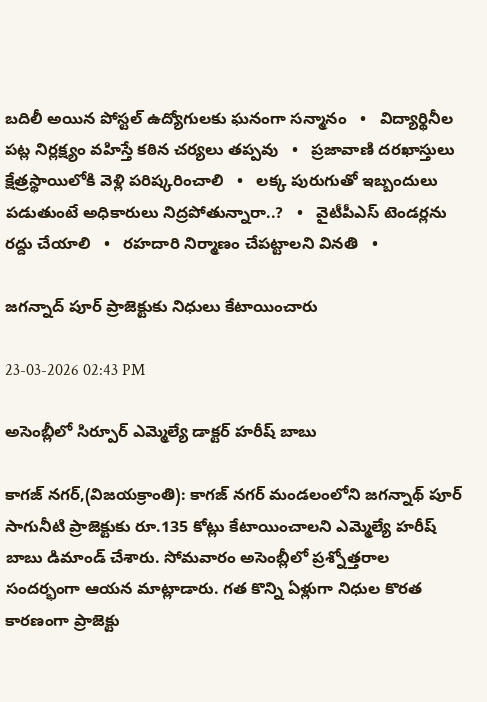బదిలీ అయిన పోస్టల్ ఉద్యోగులకు ఘనంగా సన్మానం   •   విద్యార్థినీల పట్ల నిర్లక్ష్యం వహిస్తే కఠిన చర్యలు తప్పవు   •   ప్రజావాణి దరఖాస్తులు క్షేత్రస్థాయిలోకి వెళ్లి పరిష్కరించాలి   •   లక్క పురుగుతో ఇబ్బందులు పడుతుంటే అధికారులు నిద్రపోతున్నారా..?   •   వైటీపీఎస్ టెండర్లను రద్దు చేయాలి   •   రహదారి నిర్మాణం చేప‌ట్టాల‌ని వినతి   •

జగన్నాద్ పూర్ ప్రాజెక్టుకు నిధులు కేటాయించారు

23-03-2026 02:43 PM

అసెంబ్లీలో సిర్పూర్ ఎమ్మెల్యే డాక్టర్ హరీష్ బాబు

కాగజ్ నగర్,(విజయక్రాంతి): కాగజ్ నగర్ మండలంలోని జగన్నాథ్ పూర్ సాగునీటి ప్రాజెక్టుకు రూ.135 కోట్లు కేటాయించాలని ఎమ్మెల్యే హరీష్ బాబు డిమాండ్ చేశారు. సోమవారం అసెంబ్లీలో ప్రశ్నోత్తరాల సందర్భంగా ఆయన మాట్లాడారు. గత కొన్ని ఏళ్లుగా నిధుల కొరత కారణంగా ప్రాజెక్టు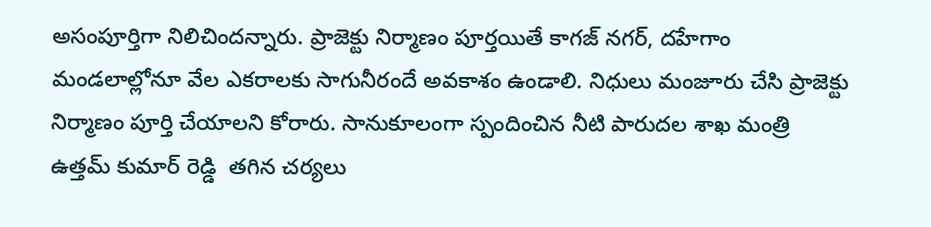అసంపూర్తిగా నిలిచిందన్నారు. ప్రాజెక్టు నిర్మాణం పూర్తయితే కాగజ్ నగర్, దహేగాం మండలాల్లోనూ వేల ఎకరాలకు సాగునీరందే అవకాశం ఉండాలి. నిధులు మంజూరు చేసి ప్రాజెక్టు నిర్మాణం పూర్తి చేయాలని కోరారు. సానుకూలంగా స్పందించిన నీటి పారుదల శాఖ మంత్రి ఉత్తమ్ కుమార్ రెడ్డి  తగిన చర్యలు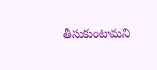తీసుకుంటామని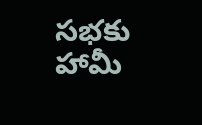సభకు హామీ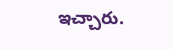ఇచ్చారు.